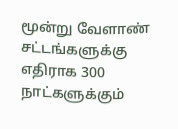மூன்று வேளாண் சட்டங்களுக்கு எதிராக 300 நாட்களுக்கும்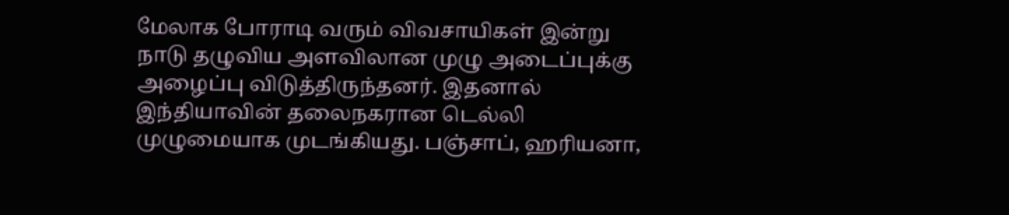மேலாக போராடி வரும் விவசாயிகள் இன்று நாடு தழுவிய அளவிலான முழு அடைப்புக்கு அழைப்பு விடுத்திருந்தனர். இதனால் இந்தியாவின் தலைநகரான டெல்லி முழுமையாக முடங்கியது. பஞ்சாப், ஹரியனா,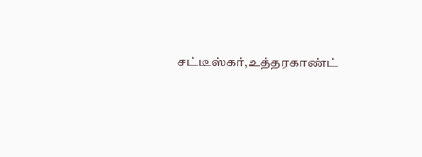சட்டீஸ்கர்,உத்தரகாண்ட்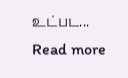உட்பட...
Read more